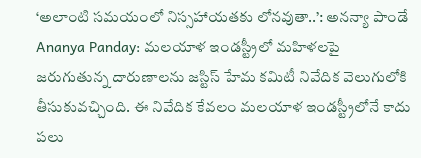‘అలాంటి సమయంలో నిస్సహాయతకు లోనవుతా..’: అనన్యా పాండే
Ananya Panday: మలయాళ ఇండస్ట్రీలో మహిళలపై జరుగుతున్న దారుణాలను జస్టిస్ హేమ కమిటీ నివేదిక వెలుగులోకి తీసుకువచ్చింది. ఈ నివేదిక కేవలం మలయాళ ఇండస్ట్రీలోనే కాదు పలు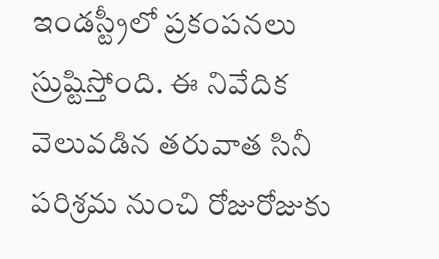ఇండస్ట్రీలో ప్రకంపనలు స్రుష్టిస్తోంది. ఈ నివేదిక వెలువడిన తరువాత సినీ పరిశ్రమ నుంచి రోజురోజుకు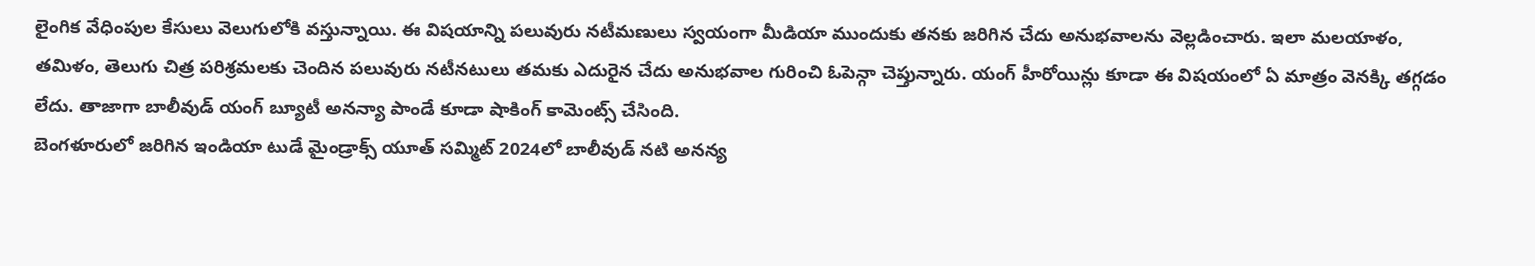లైంగిక వేధింపుల కేసులు వెలుగులోకి వస్తున్నాయి. ఈ విషయాన్ని పలువురు నటీమణులు స్వయంగా మీడియా ముందుకు తనకు జరిగిన చేదు అనుభవాలను వెల్లడించారు. ఇలా మలయాళం, తమిళం, తెలుగు చిత్ర పరిశ్రమలకు చెందిన పలువురు నటీనటులు తమకు ఎదురైన చేదు అనుభవాల గురించి ఓపెన్గా చెప్తున్నారు. యంగ్ హీరోయిన్లు కూడా ఈ విషయంలో ఏ మాత్రం వెనక్కి తగ్గడం లేదు. తాజాగా బాలీవుడ్ యంగ్ బ్యూటీ అనన్యా పాండే కూడా షాకింగ్ కామెంట్స్ చేసింది.
బెంగళూరులో జరిగిన ఇండియా టుడే మైండ్రాక్స్ యూత్ సమ్మిట్ 2024లో బాలీవుడ్ నటి అనన్య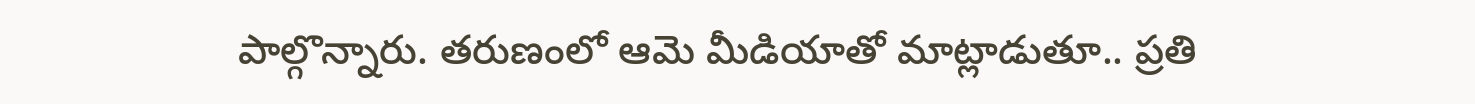పాల్గొన్నారు. తరుణంలో ఆమె మీడియాతో మాట్లాడుతూ.. ప్రతి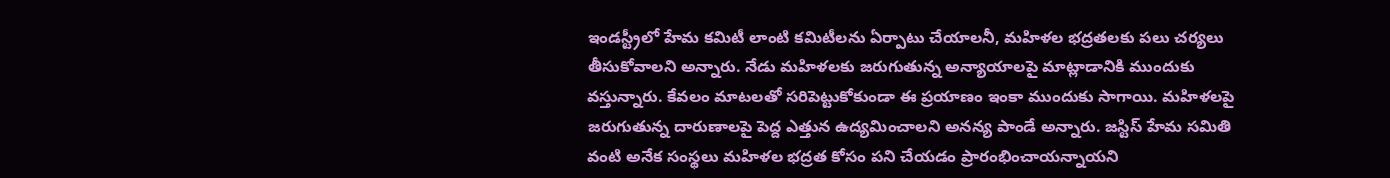ఇండస్ట్రీలో హేమ కమిటీ లాంటి కమిటీలను ఏర్పాటు చేయాలనీ, మహిళల భద్రతలకు పలు చర్యలు తీసుకోవాలని అన్నారు. నేడు మహిళలకు జరుగుతున్న అన్యాయాలపై మాట్లాడానికి ముందుకు వస్తున్నారు. కేవలం మాటలతో సరిపెట్టుకోకుండా ఈ ప్రయాణం ఇంకా ముందుకు సాగాయి. మహిళలపై జరుగుతున్న దారుణాలపై పెద్ద ఎత్తున ఉద్యమించాలని అనన్య పాండే అన్నారు. జస్టిస్ హేమ సమితి వంటి అనేక సంస్థలు మహిళల భద్రత కోసం పని చేయడం ప్రారంభించాయన్నాయని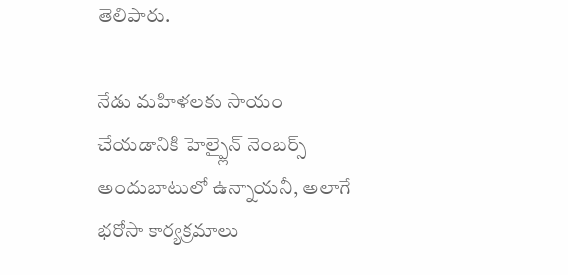తెలిపారు.

నేడు మహిళలకు సాయం చేయడానికి హెల్ప్లైన్ నెంబర్స్ అందుబాటులో ఉన్నాయనీ, అలాగే భరోసా కార్యక్రమాలు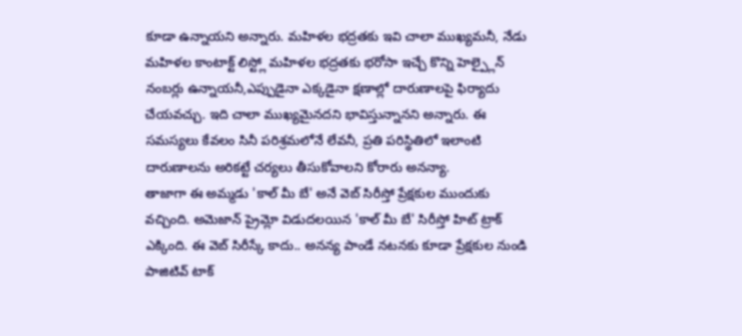కూడా ఉన్నాయని అన్నారు. మహిళల భద్రతకు ఇవి చాలా ముఖ్యమనీ, నేడు మహిళల కాంటాక్ట్ లిస్ట్లో మహిళల భద్రతకు భరోసా ఇచ్చే కొన్ని హెల్ప్లైన్ నంబర్లు ఉన్నాయనీ,ఎప్పుడైనా ఎక్కడైనా క్షణాల్లో దారుణాలపై ఫిర్యాదు చేయవచ్చు. ఇది చాలా ముఖ్యమైనదని భావిస్తున్నానని అన్నారు. ఈ సమస్యలు కేవలం సినీ పరిశ్రమలోనే లేవనీ, ప్రతి పరిస్థితిలో ఇలాంటి దారుణాలను అరికట్టే చర్యలు తీసుకోవాలని కోరారు అనన్యా.
తాజాగా ఈ అమ్మడు 'కాల్ మీ బే' అనే వెబ్ సిరీస్తో ప్రేక్షకుల ముందుకు వచ్చింది. అమెజాన్ ప్రైమ్లో విడుదలయిన 'కాల్ మీ బే' సిరీస్తో హిట్ ట్రాక్ ఎక్కింది. ఈ వెబ్ సిరీస్కే కాదు.. అనన్య పాండే నటనకు కూడా ప్రేక్షకుల నుండి పాజిటివ్ టాక్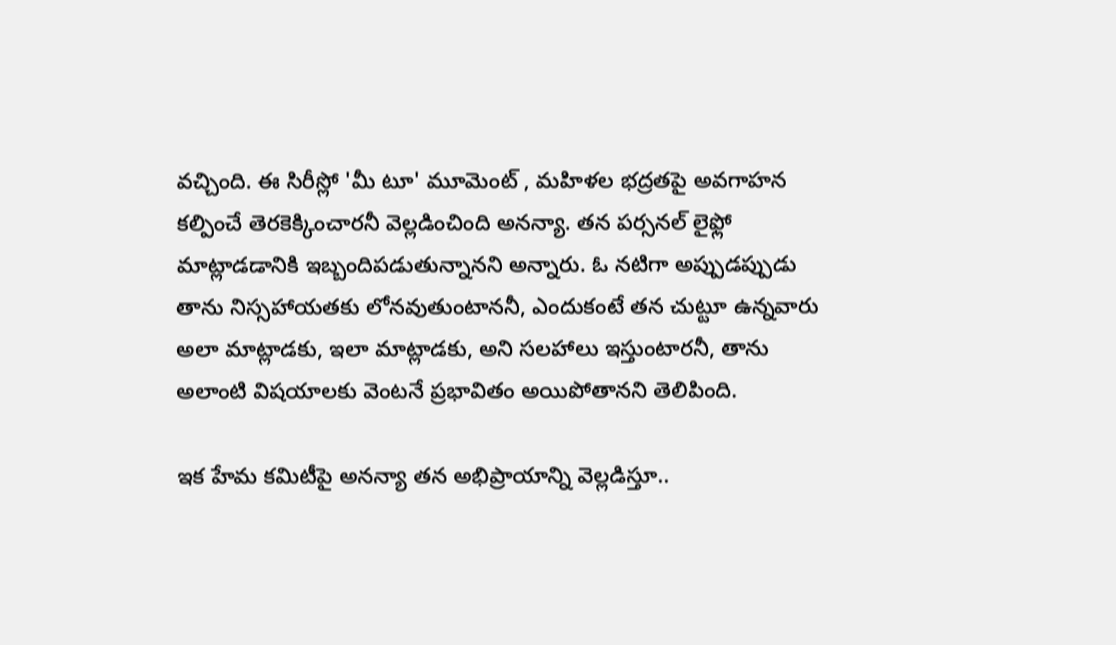వచ్చింది. ఈ సిరీస్లో 'మీ టూ' మూమెంట్ , మహిళల భద్రతపై అవగాహన కల్పించే తెరకెక్కించారనీ వెల్లడించింది అనన్యా. తన పర్సనల్ లైఫ్లో మాట్లాడడానికి ఇబ్బందిపడుతున్నానని అన్నారు. ఓ నటిగా అప్పుడప్పుడు తాను నిస్సహాయతకు లోనవుతుంటాననీ, ఎందుకంటే తన చుట్టూ ఉన్నవారు అలా మాట్లాడకు, ఇలా మాట్లాడకు, అని సలహాలు ఇస్తుంటారనీ, తాను అలాంటి విషయాలకు వెంటనే ప్రభావితం అయిపోతానని తెలిపింది.

ఇక హేమ కమిటీపై అనన్యా తన అభిప్రాయాన్ని వెల్లడిస్తూ..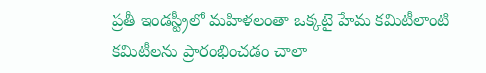ప్రతీ ఇండస్ట్రీలో మహిళలంతా ఒక్కటై హేమ కమిటీలాంటి కమిటీలను ప్రారంభించడం చాలా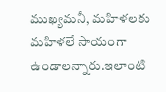ముఖ్యమనీ, మహిళలకు మహిళలే సాయంగా ఉండాలన్నారు.ఇలాంటి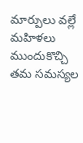మార్పులు వల్లే మహిళలు ముందుకొచ్చి తమ సమస్యల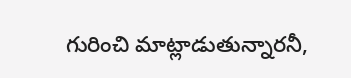గురించి మాట్లాడుతున్నారనీ,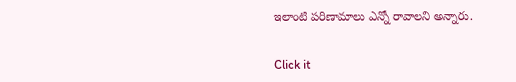ఇలాంటి పరిణామాలు ఎన్నో రావాలని అన్నారు.


Click it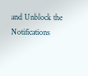and Unblock the Notifications